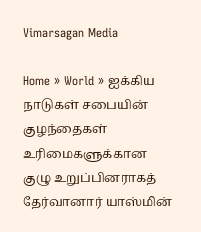Vimarsagan Media

Home » World » ஐக்கிய நாடுகள் சபையின் குழந்தைகள் உரிமைகளுக்கான குழு உறுப்பினராகத் தேர்வானார் யாஸ்மின்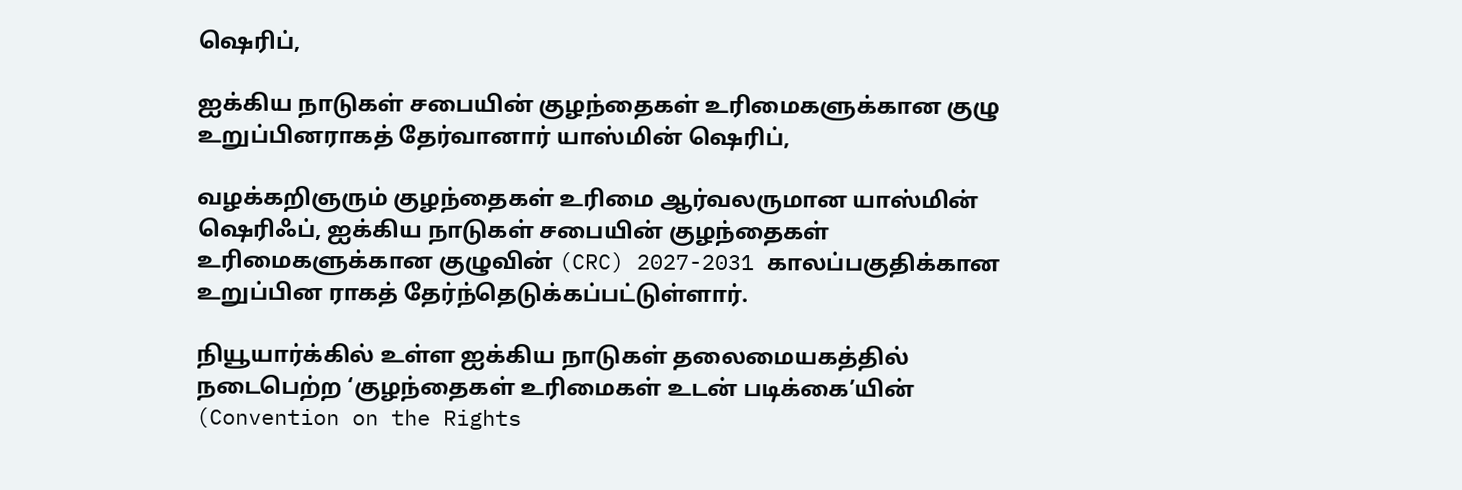ஷெரிப்,

ஐக்கிய நாடுகள் சபையின் குழந்தைகள் உரிமைகளுக்கான குழு உறுப்பினராகத் தேர்வானார் யாஸ்மின் ஷெரிப்,

வழக்கறிஞரும் குழந்தைகள் உரிமை ஆர்வலருமான யாஸ்மின் ஷெரிஃப், ஐக்கிய நாடுகள் சபையின் குழந்தைகள் உரிமைகளுக்கான குழுவின் (CRC) 2027-2031 காலப்பகுதிக்கான உறுப்பின ராகத் தேர்ந்தெடுக்கப்பட்டுள்ளார்.

நியூயார்க்கில் உள்ள ஐக்கிய நாடுகள் தலைமையகத்தில் நடைபெற்ற ‘குழந்தைகள் உரிமைகள் உடன் படிக்கை’யின் (Convention on the Rights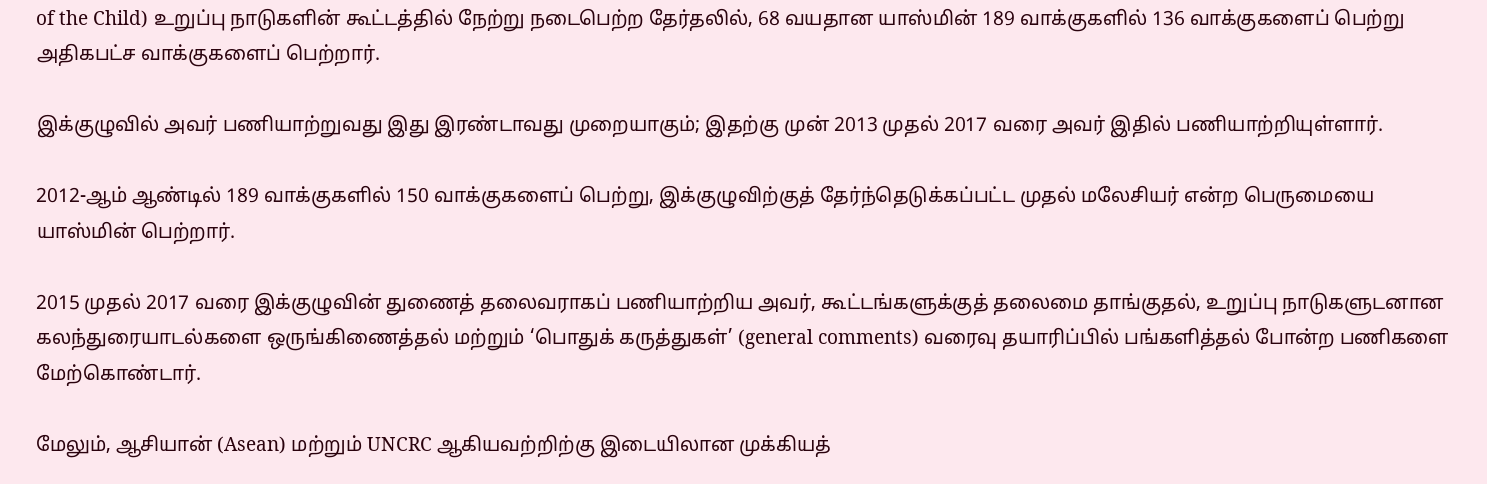of the Child) உறுப்பு நாடுகளின் கூட்டத்தில் நேற்று நடைபெற்ற தேர்தலில், 68 வயதான யாஸ்மின் 189 வாக்குகளில் 136 வாக்குகளைப் பெற்று அதிகபட்ச வாக்குகளைப் பெற்றார்.

இக்குழுவில் அவர் பணியாற்றுவது இது இரண்டாவது முறையாகும்; இதற்கு முன் 2013 முதல் 2017 வரை அவர் இதில் பணியாற்றியுள்ளார்.

2012-ஆம் ஆண்டில் 189 வாக்குகளில் 150 வாக்குகளைப் பெற்று, இக்குழுவிற்குத் தேர்ந்தெடுக்கப்பட்ட முதல் மலேசியர் என்ற பெருமையை யாஸ்மின் பெற்றார்.

2015 முதல் 2017 வரை இக்குழுவின் துணைத் தலைவராகப் பணியாற்றிய அவர், கூட்டங்களுக்குத் தலைமை தாங்குதல், உறுப்பு நாடுகளுடனான கலந்துரையாடல்களை ஒருங்கிணைத்தல் மற்றும் ‘பொதுக் கருத்துகள்’ (general comments) வரைவு தயாரிப்பில் பங்களித்தல் போன்ற பணிகளை மேற்கொண்டார்.

மேலும், ஆசியான் (Asean) மற்றும் UNCRC ஆகியவற்றிற்கு இடையிலான முக்கியத்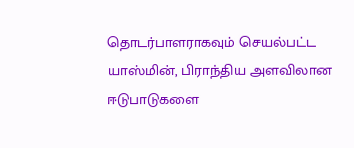தொடர்பாளராகவும் செயல்பட்ட யாஸ்மின், பிராந்திய அளவிலான ஈடுபாடுகளை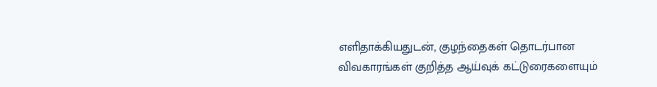எளிதாக்கியதுடன், குழந்தைகள் தொடர்பான விவகாரங்கள் குறித்த ஆய்வுக் கட்டுரைகளையும்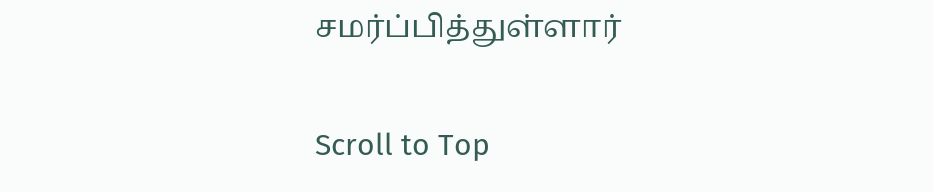சமர்ப்பித்துள்ளார்

Scroll to Top